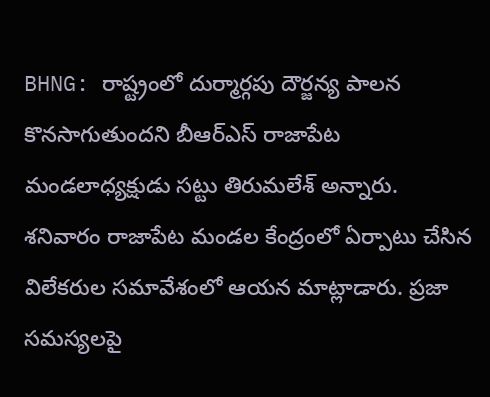BHNG: రాష్ట్రంలో దుర్మార్గపు దౌర్జన్య పాలన కొనసాగుతుందని బీఆర్ఎస్ రాజాపేట మండలాధ్యక్షుడు సట్టు తిరుమలేశ్ అన్నారు. శనివారం రాజాపేట మండల కేంద్రంలో ఏర్పాటు చేసిన విలేకరుల సమావేశంలో ఆయన మాట్లాడారు. ప్రజా సమస్యలపై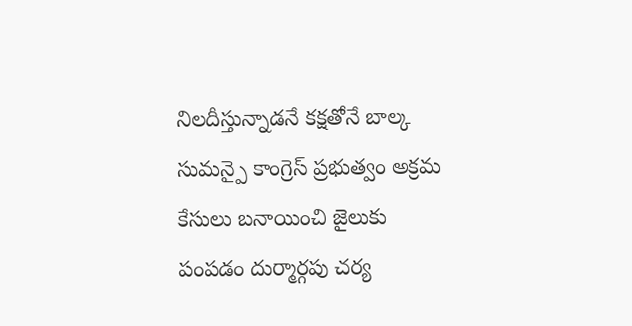నిలదీస్తున్నాడనే కక్షతోనే బాల్క సుమన్పై కాంగ్రెస్ ప్రభుత్వం అక్రమ కేసులు బనాయించి జైలుకు పంపడం దుర్మార్గపు చర్య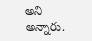అని అన్నారు.